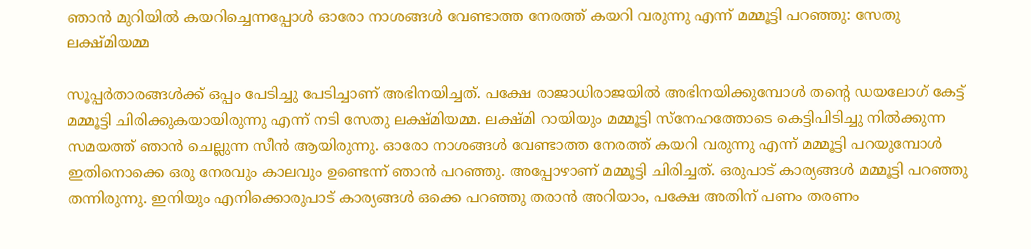ഞാൻ മുറിയിൽ കയറിച്ചെന്നപ്പോൾ ഓരോ നാശങ്ങൾ വേണ്ടാത്ത നേരത്ത് കയറി വരുന്നു എന്ന് മമ്മൂട്ടി പറഞ്ഞു: സേതു ലക്ഷ്മിയമ്മ

സൂപ്പർതാരങ്ങൾക്ക് ഒപ്പം പേടിച്ചു പേടിച്ചാണ് അഭിനയിച്ചത്. പക്ഷേ രാജാധിരാജയിൽ അഭിനയിക്കുമ്പോൾ തന്‍റെ ഡയലോഗ് കേട്ട് മമ്മൂട്ടി ചിരിക്കുകയായിരുന്നു എന്ന് നടി സേതു ലക്ഷ്മിയമ്മ. ലക്ഷ്‌മി റായിയും മമ്മൂട്ടി സ്നേഹത്തോടെ കെട്ടിപിടിച്ചു നിൽക്കുന്ന സമയത്ത് ഞാൻ ചെല്ലുന്ന സീൻ ആയിരുന്നു. ഓരോ നാശങ്ങൾ വേണ്ടാത്ത നേരത്ത് കയറി വരുന്നു എന്ന് മമ്മൂട്ടി പറയുമ്പോൾ ഇതിനൊക്കെ ഒരു നേരവും കാലവും ഉണ്ടെന്ന് ഞാൻ പറഞ്ഞു. അപ്പോഴാണ് മമ്മൂട്ടി ചിരിച്ചത്. ഒരുപാട് കാര്യങ്ങൾ മമ്മൂട്ടി പറഞ്ഞു തന്നിരുന്നു. ഇനിയും എനിക്കൊരുപാട് കാര്യങ്ങൾ ഒക്കെ പറഞ്ഞു തരാൻ അറിയാം, പക്ഷേ അതിന് പണം തരണം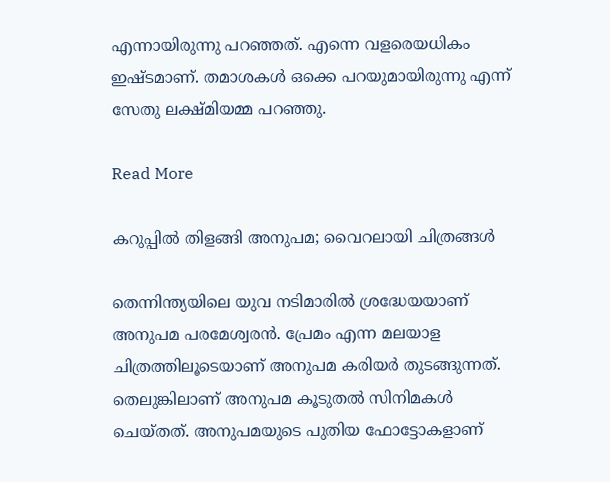എന്നായിരുന്നു പറഞ്ഞത്. എന്നെ വളരെയധികം ഇഷ്‌ടമാണ്. തമാശകൾ ഒക്കെ പറയുമായിരുന്നു എന്ന് സേതു ലക്ഷ്മിയമ്മ പറഞ്ഞു.

Read More

കറുപ്പിൽ തിളങ്ങി അനുപമ; വൈറലായി ചിത്രങ്ങൾ

തെന്നിന്ത്യയിലെ യുവ നടിമാരിൽ ശ്രദ്ധേയയാണ് അനുപമ പരമേശ്വരൻ. പ്രേമം എന്ന മലയാള ചിത്രത്തിലൂടെയാണ് അനുപമ കരിയർ തുടങ്ങുന്നത്. തെലുങ്കിലാണ് അനുപമ കൂടുതൽ സിനിമകൾ ചെയ്തത്. അനുപമയുടെ പുതിയ ഫോട്ടോകളാണ്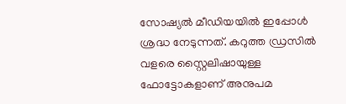സോഷ്യൽ മീഡിയയിൽ ഇപ്പോൾ ശ്രദ്ധ നേടുന്നത്. കറുത്ത ഡ്രസിൽ വളരെ സ്റ്റൈലിഷായുള്ള ഫോട്ടോകളാണ് അനുപമ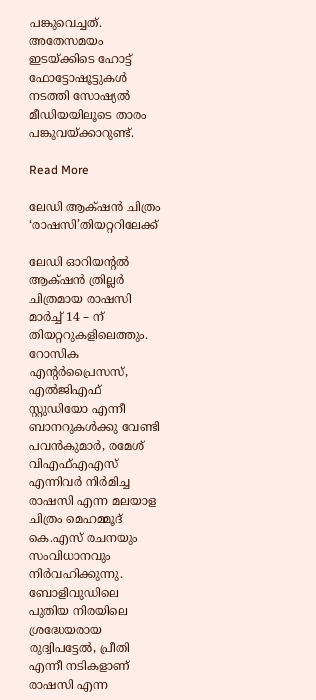പങ്കുവെച്ചത്. അതേസമയം ഇടയ്ക്കിടെ ഹോട്ട് ഫോട്ടോഷൂട്ടുകൾ നടത്തി സോഷ്യൽ മീഡിയയിലൂടെ താരം പങ്കുവയ്ക്കാറുണ്ട്.

Read More

ലേഡി ആക്‌ഷൻ ചിത്രം ‘രാഷസി’തിയറ്ററിലേക്ക്

ലേഡി ഓറിയന്‍റൽ ആക്‌ഷൻ ത്രില്ലർ ചിത്രമായ രാഷസി മാർച്ച് 14 – ന് തിയറ്ററുകളിലെത്തും. റോസിക എന്‍റർപ്രൈസസ്, എൽജിഎഫ് സ്റ്റുഡിയോ എന്നീ ബാനറുകൾക്കു വേണ്ടി പവൻകുമാർ, രമേശ് വിഎഫ്എഎസ് എന്നിവർ നിർമിച്ച രാഷസി എന്ന മലയാള ചിത്രം മെഹമ്മൂദ് കെ.എസ് രചനയും സംവിധാനവും നിർവഹിക്കുന്നു. ബോളിവുഡിലെ പുതിയ നിരയിലെ ശ്രദ്ധേയരായ രുദ്വിപട്ടേൽ, പ്രീതി എന്നീ നടികളാണ് രാഷസി എന്ന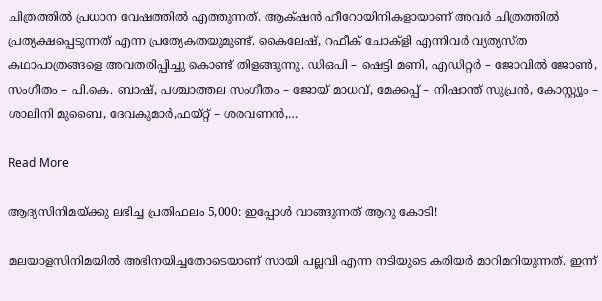ചിത്രത്തിൽ പ്രധാന വേഷത്തിൽ എത്തുന്നത്. ആക്‌ഷൻ ഹീറോയിനികളായാണ് അവർ ചിത്രത്തിൽ പ്രത്യക്ഷപ്പെടുന്നത് എന്ന പ്രത്യേകതയുമുണ്ട്. കൈലേഷ്, റഫീക് ചോക്ളി എന്നിവർ വ്യത്യസ്ത കഥാപാത്രങ്ങളെ അവതരിപ്പിച്ചു കൊണ്ട് തിളങ്ങുന്നു. ഡിഒപി – ഷെട്ടി മണി, എഡിറ്റർ – ജോവിൽ ജോൺ, സംഗീതം – പി.കെ. ബാഷ്, പശ്ചാത്തല സംഗീതം – ജോയ് മാധവ്, മേക്കപ്പ് – നിഷാന്ത് സുപ്രൻ, കോസ്റ്റ്യൂം – ശാലിനി മുബൈ, ദേവകുമാർ,ഫയ്റ്റ് – ശരവണൻ,…

Read More

ആദ്യസിനിമയ്ക്കു ലഭിച്ച പ്രതിഫലം 5,000: ഇപ്പോൾ വാങ്ങുന്നത് ആറു കോടി!

മലയാളസിനിമയിൽ അഭിനയിച്ചതോടെയാണ് സായി പല്ലവി എന്ന നടിയുടെ കരിയര്‍ മാറിമറിയുന്നത്. ഇന്ന്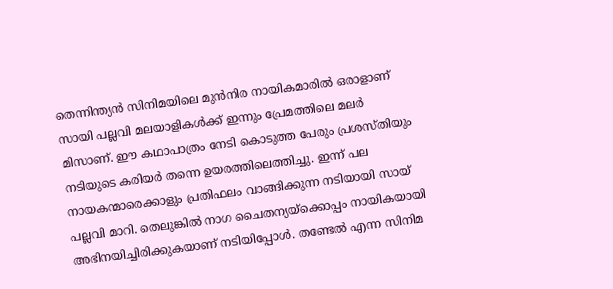തെന്നിന്ത്യന്‍ സിനിമയിലെ മുന്‍നിര നായികമാരിൽ ഒരാളാണ് സായി പല്ലവി മലയാളികള്‍ക്ക് ഇന്നും പ്രേമത്തിലെ മലര്‍ മിസാണ്. ഈ കഥാപാത്രം നേടി കൊടുത്ത പേരും പ്രശസ്തിയും നടിയുടെ കരിയര്‍ തന്നെ ഉയരത്തിലെത്തിച്ചു. ഇന്ന് പല നായകന്മാരെക്കാളും പ്രതിഫലം വാങ്ങിക്കുന്ന നടിയായി സായ് പല്ലവി മാറി. തെലുങ്കില്‍ നാഗ ചൈതന്യയ്‌ക്കൊപ്പം നായികയായി അഭിനയിച്ചിരിക്കുകയാണ് നടിയിപ്പോള്‍. തണ്ടേല്‍ എന്ന സിനിമ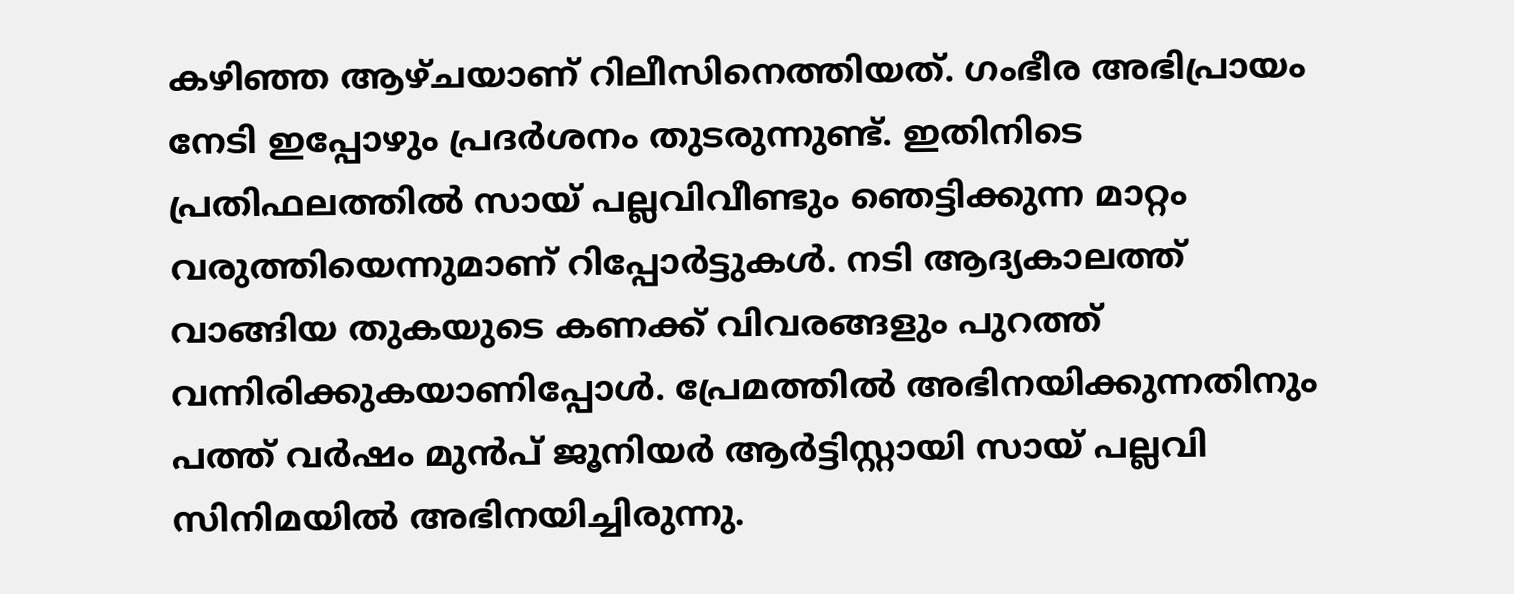കഴിഞ്ഞ ആഴ്ചയാണ് റിലീസിനെത്തിയത്. ഗംഭീര അഭിപ്രായം നേടി ഇപ്പോഴും പ്രദര്‍ശനം തുടരുന്നുണ്ട്. ഇതിനിടെ പ്രതിഫലത്തില്‍ സായ് പല്ലവിവീണ്ടും ഞെട്ടിക്കുന്ന മാറ്റം വരുത്തിയെന്നുമാണ് റിപ്പോര്‍ട്ടുകള്‍. നടി ആദ്യകാലത്ത് വാങ്ങിയ തുകയുടെ കണക്ക് വിവരങ്ങളും പുറത്ത് വന്നിരിക്കുകയാണിപ്പോൾ. പ്രേമത്തില്‍ അഭിനയിക്കുന്നതിനും പത്ത് വര്‍ഷം മുന്‍പ് ജൂനിയര്‍ ആര്‍ട്ടിസ്റ്റായി സായ് പല്ലവി സിനിമയില്‍ അഭിനയിച്ചിരുന്നു.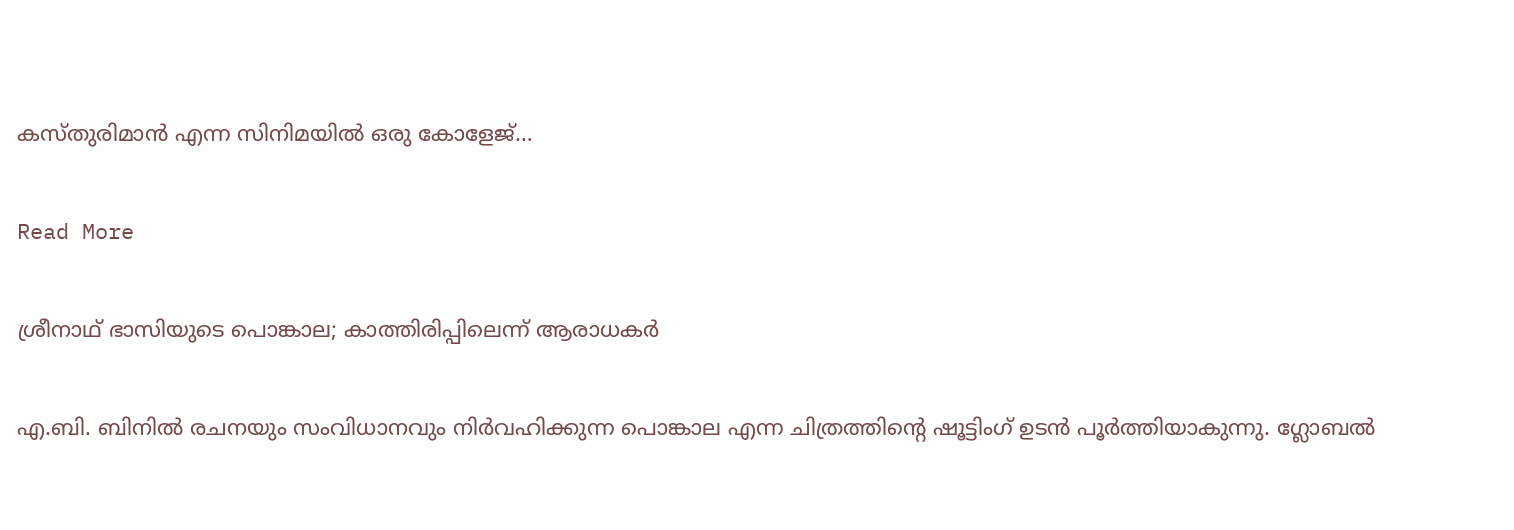കസ്തുരിമാന്‍ എന്ന സിനിമയില്‍ ഒരു കോളേജ്…

Read More

ശ്രീനാഥ് ഭാസിയുടെ പൊങ്കാല; കാത്തിരിപ്പിലെന്ന് ആരാധകർ

എ.ബി. ബിനില്‍ രചനയും സംവിധാനവും നിര്‍വഹിക്കുന്ന പൊങ്കാല എന്ന ചിത്രത്തിന്‍റെ ഷൂട്ടിംഗ് ഉടന്‍ പൂര്‍ത്തിയാകുന്നു. ഗ്ലോബല്‍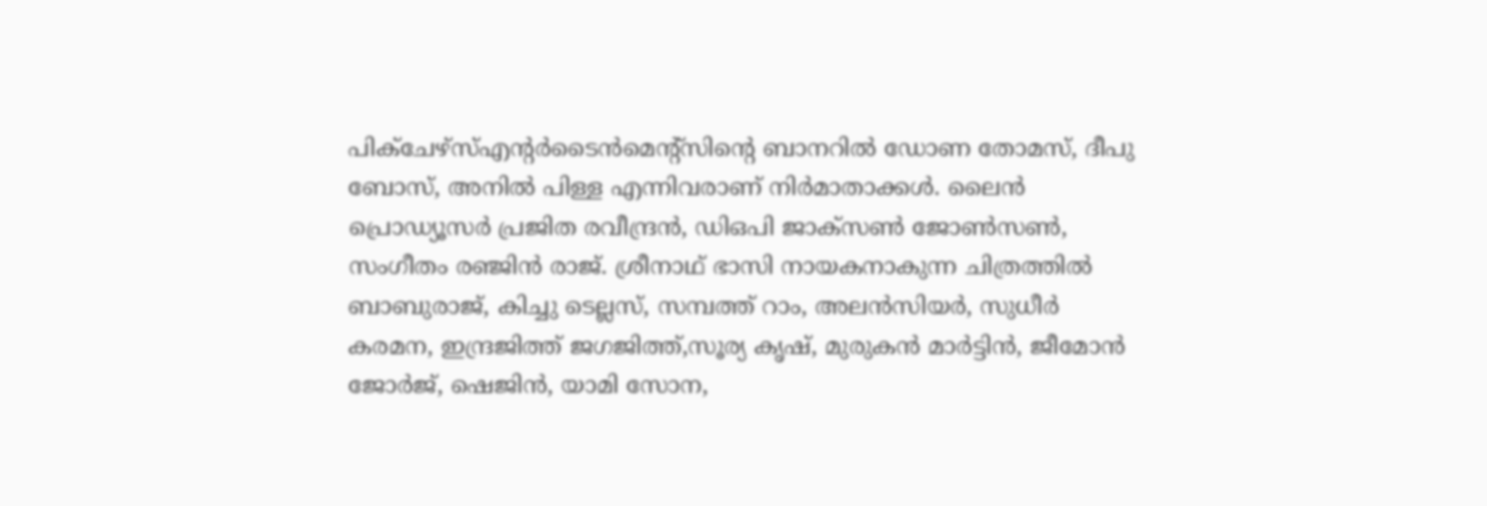പിക്‌ചേഴ്‌സ്എന്‍റര്‍ടൈന്‍മെന്‍റ്സിന്‍റെ ബാനറില്‍ ഡോണ തോമസ്, ദീപു ബോസ്, അനില്‍ പിള്ള എന്നിവരാണ് നിര്‍മാതാക്കള്‍. ലൈന്‍ പ്രൊഡ്യൂസര്‍ പ്രജിത രവീന്ദ്രന്‍, ഡിഒപി ജാക്‌സണ്‍ ജോണ്‍സണ്‍, സംഗീതം രഞ്ജിന്‍ രാജ്. ശ്രീനാഥ് ഭാസി നായകനാകുന്ന ചിത്രത്തില്‍ ബാബുരാജ്, കിച്ചു ടെല്ലസ്, സമ്പത്ത് റാം, അലന്‍സിയര്‍, സുധീര്‍ കരമന, ഇന്ദ്രജിത്ത് ജഗജിത്ത്,സൂര്യ കൃഷ്, മുരുകന്‍ മാര്‍ട്ടിന്‍, ജീമോന്‍ ജോര്‍ജ്, ഷെജിന്‍, യാമി സോന,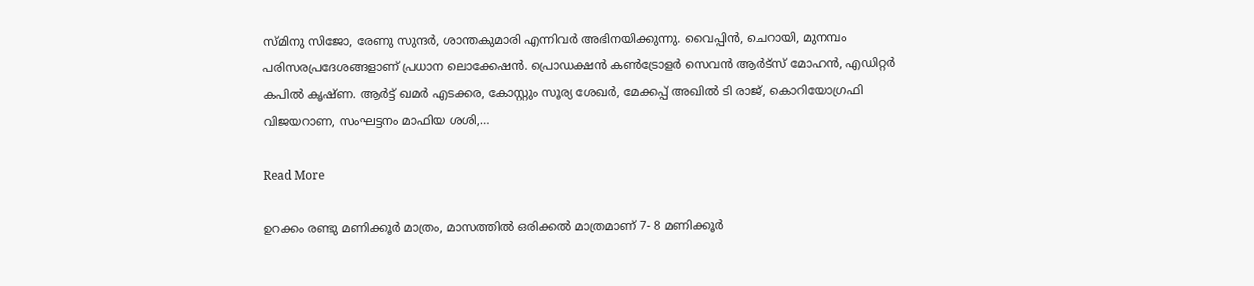സ്മിനു സിജോ, രേണു സുന്ദര്‍, ശാന്തകുമാരി എന്നിവര്‍ അഭിനയിക്കുന്നു. വൈപ്പിന്‍, ചെറായി, മുനമ്പം പരിസരപ്രദേശങ്ങളാണ് പ്രധാന ലൊക്കേഷന്‍. പ്രൊഡക്ഷന്‍ കണ്‍ട്രോളര്‍ സെവന്‍ ആർട്‌സ് മോഹന്‍, എഡിറ്റര്‍ കപില്‍ കൃഷ്ണ. ആര്‍ട്ട് ഖമര്‍ എടക്കര, കോസ്റ്റും സൂര്യ ശേഖര്‍, മേക്കപ്പ് അഖില്‍ ടി രാജ്, കൊറിയോഗ്രഫി വിജയറാണ, സംഘട്ടനം മാഫിയ ശശി,…

Read More

ഉറക്കം രണ്ടു മണിക്കൂര്‍ മാത്രം, മാസത്തില്‍ ഒരിക്കല്‍ മാത്രമാണ് 7- 8 മണിക്കൂര്‍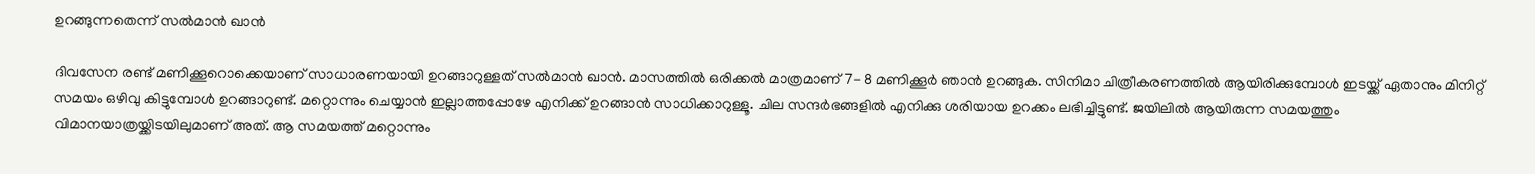ഉറങ്ങുന്നതെന്ന് സൽമാൻ ഖാൻ

ദിവസേന രണ്ട് മണിക്കൂറൊക്കെയാണ് സാധാരണയായി ഉറങ്ങാറുള്ളത് സല്‍മാന്‍ ഖാന്‍. മാസത്തില്‍ ഒരിക്കല്‍ മാത്രമാണ് 7- 8 മണിക്കൂര്‍ ഞാന്‍ ഉറങ്ങുക. സിനിമാ ചിത്രീകരണത്തില്‍ ആയിരിക്കുമ്പോള്‍ ഇടയ്ക്ക് ഏതാനും മിനിറ്റ് സമയം ഒഴിവു കിട്ടുമ്പോള്‍ ഉറങ്ങാറുണ്ട്. മറ്റൊന്നും ചെയ്യാന്‍ ഇല്ലാത്തപ്പോഴേ എനിക്ക് ഉറങ്ങാന്‍ സാധിക്കാറുള്ളൂ. ചില സന്ദര്‍ഭങ്ങളില്‍ എനിക്കു ശരിയായ ഉറക്കം ലഭിച്ചിട്ടുണ്ട്. ജയിലില്‍ ആയിരുന്ന സമയത്തും വിമാനയാത്രയ്ക്കിടയിലുമാണ് അത്. ആ സമയത്ത് മറ്റൊന്നും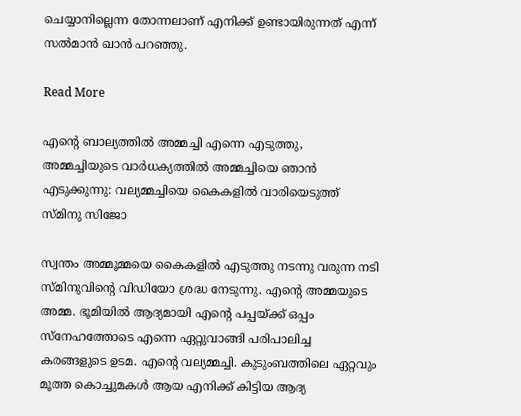ചെയ്യാനില്ലെന്ന തോന്നലാണ് എനിക്ക് ഉണ്ടായിരുന്നത് എന്ന് സല്‍മാന്‍ ഖാന്‍ പറഞ്ഞു.

Read More

എന്‍റെ ബാല്യത്തില്‍ അമ്മച്ചി എന്നെ എടുത്തു, അമ്മച്ചിയുടെ വാര്‍ധക്യത്തില്‍ അമ്മച്ചിയെ ഞാന്‍ എടുക്കുന്നു: വല്യമ്മച്ചിയെ കൈകളിൽ വാരിയെടുത്ത് സ്മിനു സിജോ

സ്വന്തം അമ്മൂമ്മയെ കൈകളിൽ എടുത്തു നടന്നു വരുന്ന നടി സ്മിനുവിന്‍റെ വിഡിയോ ശ്രദ്ധ നേടുന്നു. എന്‍റെ അമ്മയുടെ അമ്മ. ഭൂമിയില്‍ ആദ്യമായി എന്‍റെ പപ്പയ്ക്ക് ഒപ്പം സ്നേഹത്തോടെ എന്നെ ഏറ്റുവാങ്ങി പരിപാലിച്ച കരങ്ങളുടെ ഉടമ. എന്‍റെ വല്യമ്മച്ചി. കുടുംബത്തിലെ ഏറ്റവും മൂത്ത കൊച്ചുമകള്‍ ആയ എനിക്ക് കിട്ടിയ ആദ്യ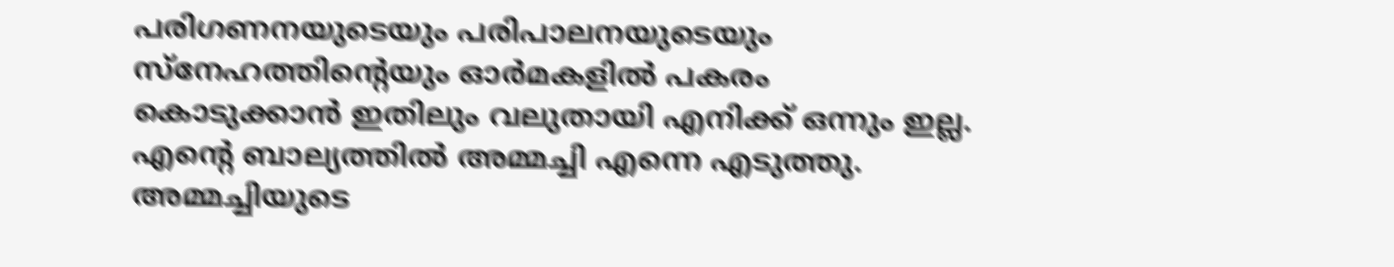പരിഗണനയുടെയും പരിപാലനയുടെയും സ്നേഹത്തിന്‍റെയും ഓര്‍മകളില്‍ പകരം കൊടുക്കാന്‍ ഇതിലും വലുതായി എനിക്ക് ഒന്നും ഇല്ല. എന്‍റെ ബാല്യത്തില്‍ അമ്മച്ചി എന്നെ എടുത്തു. അമ്മച്ചിയുടെ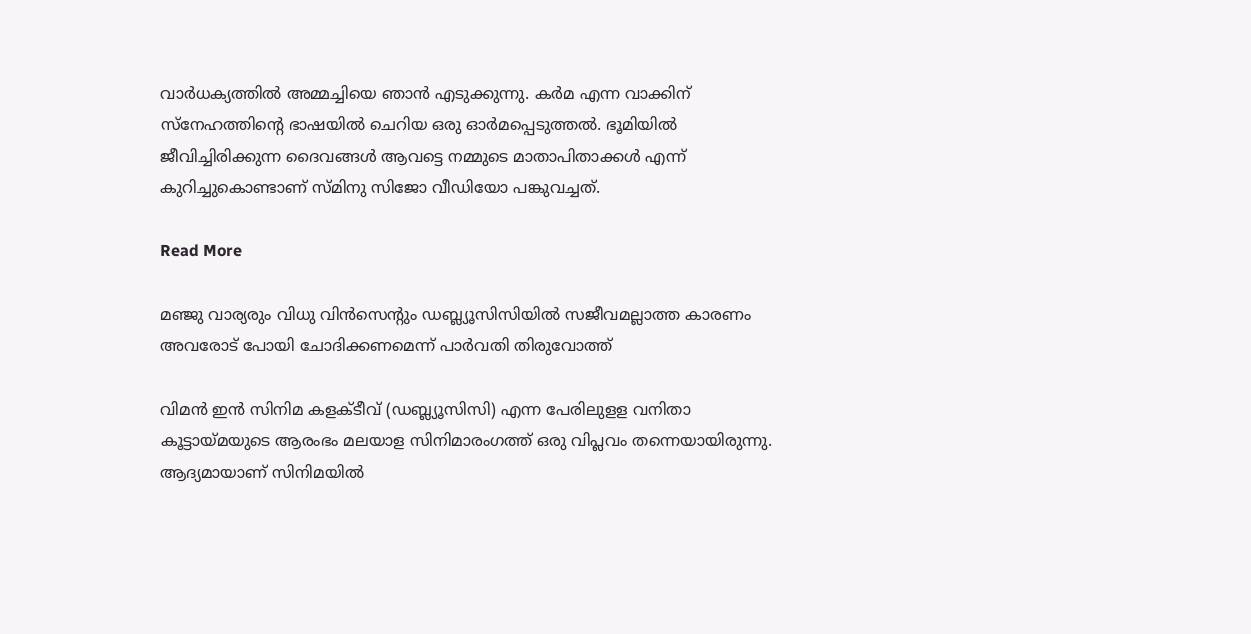വാര്‍ധക്യത്തില്‍ അമ്മച്ചിയെ ഞാന്‍ എടുക്കുന്നു. കര്‍മ എന്ന വാക്കിന് സ്നേഹത്തിന്‍റെ ഭാഷയില്‍ ചെറിയ ഒരു ഓര്‍മപ്പെടുത്തല്‍. ഭൂമിയില്‍ ജീവിച്ചിരിക്കുന്ന ദൈവങ്ങള്‍ ആവട്ടെ നമ്മുടെ മാതാപിതാക്കള്‍ എന്ന് കുറിച്ചുകൊണ്ടാണ് സ്മിനു സിജോ വീഡിയോ പങ്കുവച്ചത്.

Read More

മഞ്ജു വാര്യരും വിധു വിന്‍സെന്‍റും ഡബ്ല്യൂസിസിയിൽ സജീവമല്ലാത്ത കാരണം അവരോട് പോയി ചോദിക്കണമെന്ന് പാർവതി തിരുവോത്ത്

വിമന്‍ ഇന്‍ സിനിമ കളക്ടീവ് (ഡബ്ല്യൂസിസി) എന്ന പേരിലുളള വനിതാ കൂട്ടായ്മയുടെ ആരംഭം മലയാള സിനിമാരംഗത്ത് ഒരു വിപ്ലവം തന്നെയായിരുന്നു. ആദ്യമായാണ് സിനിമയില്‍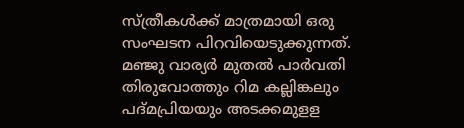സ്ത്രീകള്‍ക്ക് മാത്രമായി ഒരു സംഘടന പിറവിയെടുക്കുന്നത്. മഞ്ജു വാര്യര്‍ മുതല്‍ പാര്‍വതി തിരുവോത്തും റിമ കല്ലിങ്കലും പദ്മപ്രിയയും അടക്കമുളള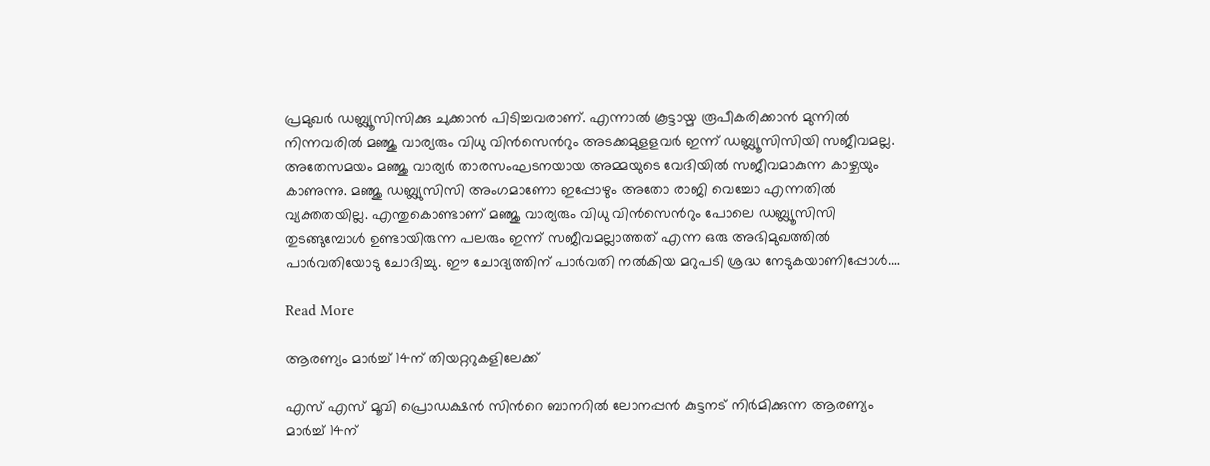പ്രമുഖര്‍ ഡബ്ല്യൂസിസിക്കു ചുക്കാന്‍ പിടിച്ചവരാണ്. എന്നാല്‍ കൂട്ടായ്മ രൂപീകരിക്കാന്‍ മുന്നില്‍ നിന്നവരില്‍ മഞ്ജു വാര്യരും വിധു വിന്‍സെന്‍റും അടക്കമുളളവര്‍ ഇന്ന് ഡബ്ല്യൂസിസിയി സജീവമല്ല. അതേസമയം മഞ്ജു വാര്യര്‍ താരസംഘടനയായ അമ്മയുടെ വേദിയില്‍ സജീവമാകുന്ന കാഴ്ചയും കാണുന്നു. മഞ്ജു ഡബ്ല്യുസിസി അംഗമാണോ ഇപ്പോഴും അതോ രാജി വെച്ചോ എന്നതിൽ വ്യക്തതയില്ല. എന്തുകൊണ്ടാണ് മഞ്ജു വാര്യരും വിധു വിന്‍സെന്‍റും പോലെ ഡബ്ല്യൂസിസി തുടങ്ങുമ്പോള്‍ ഉണ്ടായിരുന്ന പലരും ഇന്ന് സജീവമല്ലാത്തത് എന്ന ഒരു അഭിമുഖത്തില്‍ പാര്‍വതിയോടു ചോദിച്ചു. ഈ ചോദ്യത്തിന് പാര്‍വതി നല്‍കിയ മറുപടി ശ്രദ്ധ നേടുകയാണിപ്പോള്‍.…

Read More

ആരണ്യം മാർച്ച് 14ന് തിയറ്ററുകളിലേക്ക്

എസ് എസ് മൂവി പ്രൊഡക്ഷൻ സിന്‍റെ ബാനറിൽ ലോനപ്പൻ കുട്ടനട് നിർമിക്കുന്ന ആരണ്യം മാർച്ച് 14ന്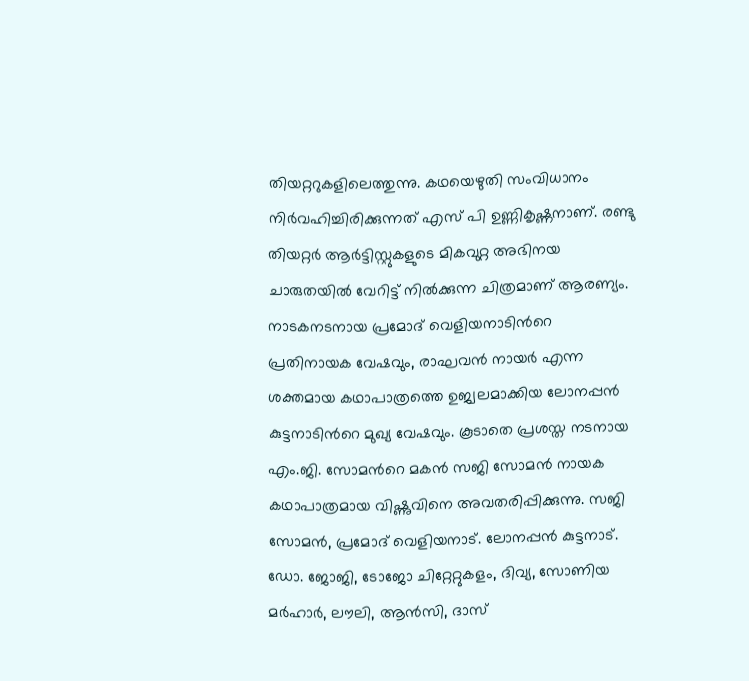തിയറ്ററുകളിലെത്തുന്നു. കഥയെഴുതി സംവിധാനം നിർവഹിച്ചിരിക്കുന്നത് എസ് പി ഉണ്ണികൃഷ്ണനാണ്. രണ്ടു തിയറ്റർ ആർട്ടിസ്റ്റുകളുടെ മികവുറ്റ അഭിനയ ചാരുതയിൽ വേറിട്ട് നിൽക്കുന്ന ചിത്രമാണ് ആരണ്യം. നാടകനടനായ പ്രമോദ് വെളിയനാടിന്‍റെ പ്രതിനായക വേഷവും, രാഘവൻ നായർ എന്ന ശക്തമായ കഥാപാത്രത്തെ ഉജ്വലമാക്കിയ ലോനപ്പൻ കുട്ടനാടിന്‍റെ മുഖ്യ വേഷവും. കൂടാതെ പ്രശസ്ത നടനായ എം.ജി. സോമന്‍റെ മകൻ സജി സോമൻ നായക കഥാപാത്രമായ വിഷ്ണുവിനെ അവതരിപ്പിക്കുന്നു. സജി സോമൻ, പ്രമോദ് വെളിയനാട്. ലോനപ്പൻ കുട്ടനാട്. ഡോ. ജോജി, ടോജോ ചിറ്റേറ്റുകളം, ദിവ്യ, സോണിയ മർഹാർ, ലൗലി, ആൻസി, ദാസ്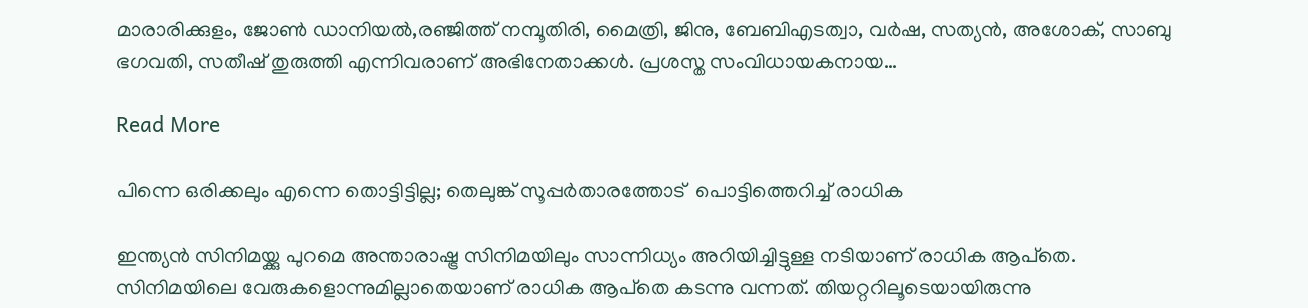മാരാരിക്കുളം, ജോൺ ഡാനിയൽ,രഞ്ജിത്ത് നമ്പൂതിരി, മൈത്രി, ജിനു, ബേബിഎടത്വാ, വർഷ, സത്യൻ, അശോക്, സാബു ഭഗവതി, സതീഷ് തുരുത്തി എന്നിവരാണ് അഭിനേതാക്കൾ. പ്രശസ്ത സംവിധായകനായ…

Read More

പിന്നെ ഒരിക്കലും എന്നെ തൊട്ടിട്ടില്ല; തെലുങ്ക് സൂപ്പര്‍താരത്തോട്  പൊട്ടിത്തെറിച്ച് രാധിക

ഇന്ത്യന്‍ സിനിമയ്ക്കു പുറമെ അന്താരാഷ്ട്ര സിനിമയിലും സാന്നിധ്യം അറിയിച്ചിട്ടുള്ള നടിയാണ് രാധിക ആപ്‌തെ. സിനിമയിലെ വേരുകളൊന്നുമില്ലാതെയാണ് രാധിക ആപ്‌തെ കടന്നു വന്നത്. തിയറ്ററിലൂടെയായിരുന്നു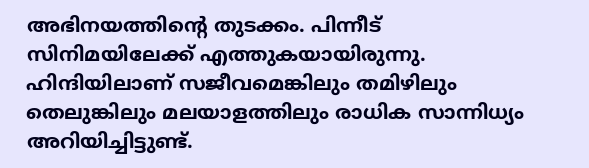അഭിനയത്തിന്‍റെ തുടക്കം. പിന്നീട് സിനിമയിലേക്ക് എത്തുകയായിരുന്നു. ഹിന്ദിയിലാണ് സജീവമെങ്കിലും തമിഴിലും തെലുങ്കിലും മലയാളത്തിലും രാധിക സാന്നിധ്യം അറിയിച്ചിട്ടുണ്ട്.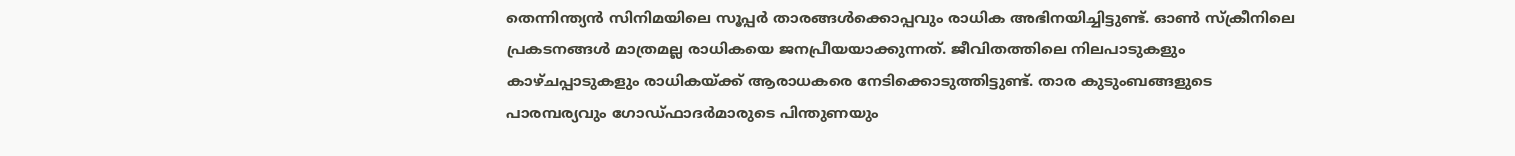തെന്നിന്ത്യന്‍ സിനിമയിലെ സൂപ്പര്‍ താരങ്ങള്‍ക്കൊപ്പവും രാധിക അഭിനയിച്ചിട്ടുണ്ട്. ഓണ്‍ സ്‌ക്രീനിലെ പ്രകടനങ്ങള്‍ മാത്രമല്ല രാധികയെ ജനപ്രീയയാക്കുന്നത്. ജീവിതത്തിലെ നിലപാടുകളും കാഴ്ചപ്പാടുകളും രാധികയ്ക്ക് ആരാധകരെ നേടിക്കൊടുത്തിട്ടുണ്ട്. താര കുടുംബങ്ങളുടെ പാരമ്പര്യവും ഗോഡ്ഫാദര്‍മാരുടെ പിന്തുണയും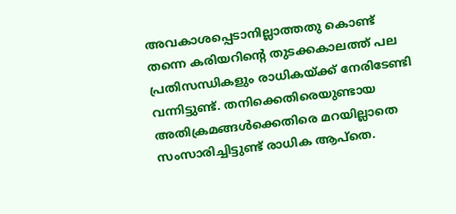അവകാശപ്പെടാനില്ലാത്തതു കൊണ്ട് തന്നെ കരിയറിന്‍റെ തുടക്കകാലത്ത് പല പ്രതിസന്ധികളും രാധികയ്ക്ക് നേരിടേണ്ടി വന്നിട്ടുണ്ട്. തനിക്കെതിരെയുണ്ടായ അതിക്രമങ്ങള്‍ക്കെതിരെ മറയില്ലാതെ സംസാരിച്ചിട്ടുണ്ട് രാധിക ആപ്‌തെ.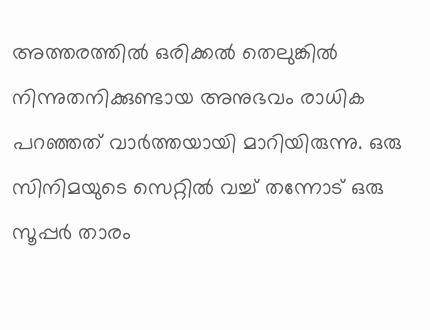അത്തരത്തില്‍ ഒരിക്കല്‍ തെലുങ്കില്‍ നിന്നുതനിക്കുണ്ടായ അനുഭവം രാധിക പറഞ്ഞത് വാര്‍ത്തയായി മാറിയിരുന്നു. ഒരു സിനിമയുടെ സെറ്റില്‍ വച്ച് തന്നോട് ഒരു സൂപ്പര്‍ താരം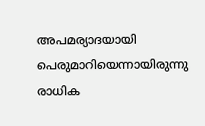അപമര്യാദയായി പെരുമാറിയെന്നായിരുന്നു രാധിക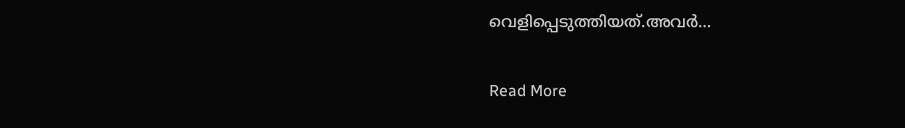വെളിപ്പെടുത്തിയത്.അവര്‍…

Read More